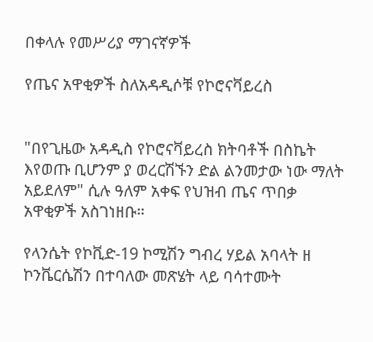በቀላሉ የመሥሪያ ማገናኛዎች

የጤና አዋቂዎች ስለአዳዲሶቹ የኮሮናቫይረስ


"በየጊዜው አዳዲስ የኮሮናቫይረስ ክትባቶች በስኬት እየወጡ ቢሆንም ያ ወረርሽኙን ድል ልንመታው ነው ማለት አይደለም" ሲሉ ዓለም አቀፍ የህዝብ ጤና ጥበቃ አዋቂዎች አስገነዘቡ።

የላንሴት የኮቪድ-19 ኮሚሽን ግብረ ሃይል አባላት ዘ ኮንቬርሴሽን በተባለው መጽሄት ላይ ባሳተሙት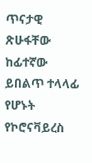ጥናታዊ ጽሁፋቸው ከፊተኛው ይበልጥ ተላላፊ የሆኑት የኮሮናቫይረስ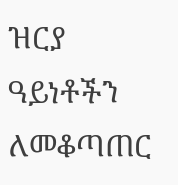ዝርያ ዓይነቶችን ለመቆጣጠር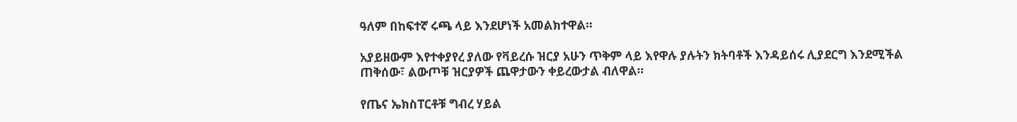ዓለም በከፍተኛ ሩጫ ላይ እንደሆነች አመልክተዋል።

አያይዘውም እየተቀያየረ ያለው የቫይረሱ ዝርያ አሁን ጥቅም ላይ እየዋሉ ያሉትን ክትባቶች እንዳይሰሩ ሊያደርግ እንደሚችል ጠቅሰው፣ ልውጦቹ ዝርያዎች ጨዋታውን ቀይረውታል ብለዋል።

የጤና ኤክስፐርቶቹ ግብረ ሃይል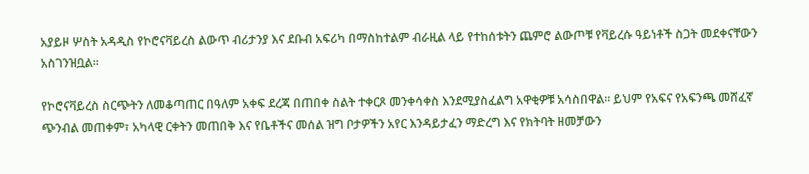አያይዞ ሦስት አዳዲስ የኮሮናቫይረስ ልውጥ ብሪታንያ እና ደቡብ አፍሪካ በማስከተልም ብራዚል ላይ የተከሰቱትን ጨምሮ ልውጦቹ የቫይረሱ ዓይነቶች ስጋት መደቀናቸውን አስገንዝቧል።

የኮሮናቫይረስ ስርጭትን ለመቆጣጠር በዓለም አቀፍ ደረጃ በጠበቀ ስልት ተቀርጾ መንቀሳቀስ እንደሚያስፈልግ አዋቂዎቹ አሳስበዋል። ይህም የአፍና የአፍንጫ መሸፈኛ ጭንብል መጠቀም፣ አካላዊ ርቀትን መጠበቅ እና የቤቶችና መሰል ዝግ ቦታዎችን አየር እንዳይታፈን ማድረግ እና የክትባት ዘመቻውን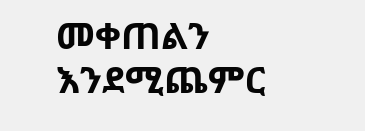መቀጠልን እንደሚጨምር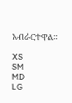አብራርተዋል።

XS
SM
MD
LG